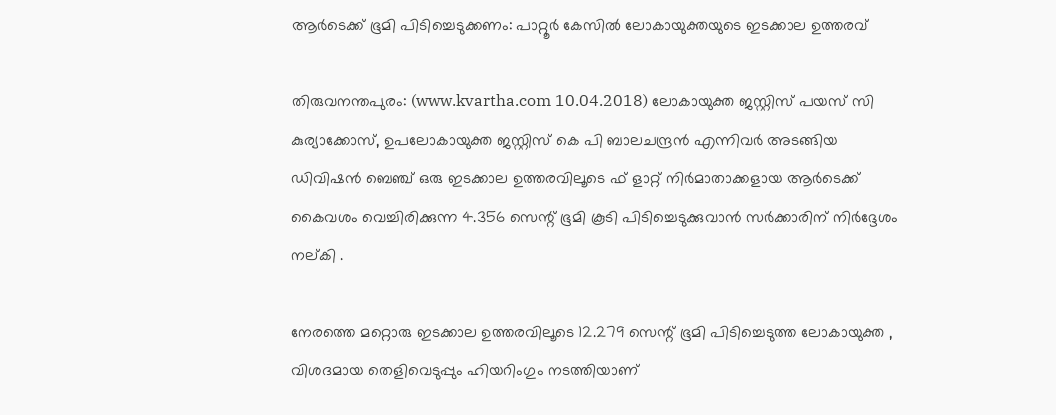ആര്‍ടെക്ക് ഭൂമി പിടിച്ചെടുക്കണം: പാറ്റൂര്‍ കേസില്‍ ലോകായുക്തയുടെ ഇടക്കാല ഉത്തരവ്

തിരുവനന്തപുരം: (www.kvartha.com 10.04.2018) ലോകായുക്ത ജസ്റ്റിസ് പയസ് സി കുര്യാക്കോസ്, ഉപലോകായുക്ത ജസ്റ്റിസ് കെ പി ബാലചന്ദ്രന്‍ എന്നിവര്‍ അടങ്ങിയ ഡിവിഷന്‍ ബെഞ്ച് ഒരു ഇടക്കാല ഉത്തരവിലൂടെ ഫ് ളാറ്റ് നിര്‍മാതാക്കളായ ആര്‍ടെക്ക് കൈവശം വെച്ചിരിക്കുന്ന 4.356 സെന്റ് ഭൂമി കൂടി പിടിച്ചെടുക്കുവാന്‍ സര്‍ക്കാരിന് നിര്‍ദ്ദേശം നല്കി .

നേരത്തെ മറ്റൊരു ഇടക്കാല ഉത്തരവിലൂടെ 12.279 സെന്റ് ഭൂമി പിടിച്ചെടുത്ത ലോകായുക്ത , വിശദമായ തെളിവെടുപ്പും ഹിയറിംഗും നടത്തിയാണ്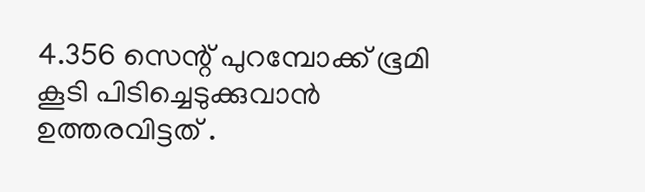4.356 സെന്റ് പുറമ്പോക്ക് ഭൂമി കൂടി പിടിച്ചെടുക്കുവാന്‍ ഉത്തരവിട്ടത് .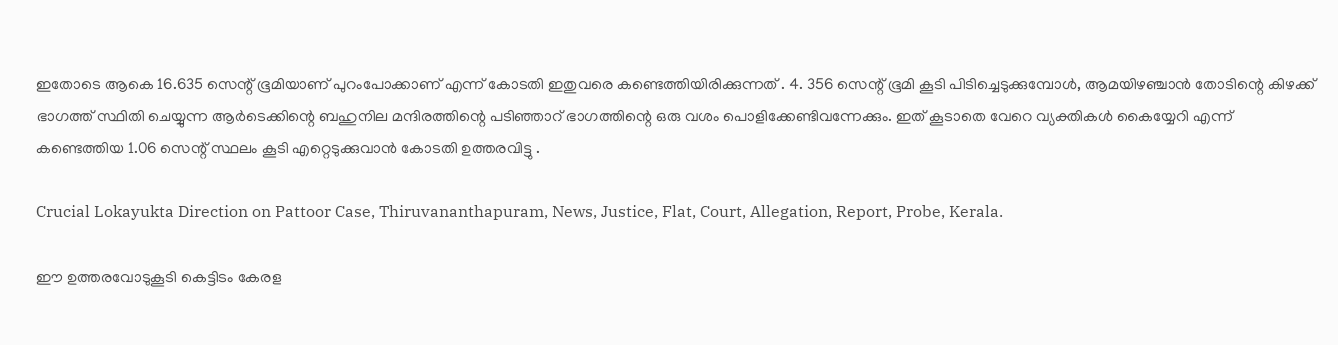ഇതോടെ ആകെ 16.635 സെന്റ് ഭൂമിയാണ് പുറംപോക്കാണ് എന്ന് കോടതി ഇതുവരെ കണ്ടെത്തിയിരിക്കുന്നത് . 4. 356 സെന്റ് ഭൂമി കൂടി പിടിച്ചെടുക്കുമ്പോള്‍, ആമയിഴഞ്ചാന്‍ തോടിന്റെ കിഴക്ക് ഭാഗത്ത് സ്ഥിതി ചെയ്യുന്ന ആര്‍ടെക്കിന്റെ ബഹുനില മന്ദിരത്തിന്റെ പടിഞ്ഞാറ് ഭാഗത്തിന്റെ ഒരു വശം പൊളിക്കേണ്ടിവന്നേക്കും. ഇത് കൂടാതെ വേറെ വ്യക്തികള്‍ കൈയ്യേറി എന്ന് കണ്ടെത്തിയ 1.06 സെന്റ് സ്ഥലം കൂടി എറ്റെടുക്കുവാന്‍ കോടതി ഉത്തരവിട്ടു .

Crucial Lokayukta Direction on Pattoor Case, Thiruvananthapuram, News, Justice, Flat, Court, Allegation, Report, Probe, Kerala.

ഈ ഉത്തരവോടുകൂടി കെട്ടിടം കേരള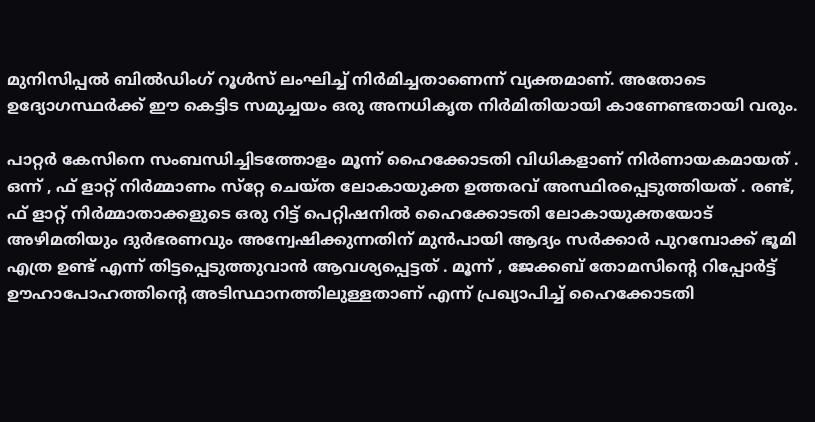മുനിസിപ്പല്‍ ബില്‍ഡിംഗ് റൂള്‍സ് ലംഘിച്ച് നിര്‍മിച്ചതാണെന്ന് വ്യക്തമാണ്. അതോടെ ഉദ്യോഗസ്ഥര്‍ക്ക് ഈ കെട്ടിട സമുച്ചയം ഒരു അനധികൃത നിര്‍മിതിയായി കാണേണ്ടതായി വരും.

പാറ്റര്‍ കേസിനെ സംബന്ധിച്ചിടത്തോളം മൂന്ന് ഹൈക്കോടതി വിധികളാണ് നിര്‍ണായകമായത് . ഒന്ന് , ഫ് ളാറ്റ് നിര്‍മ്മാണം സ്‌റ്റേ ചെയ്ത ലോകായുക്ത ഉത്തരവ് അസ്ഥിരപ്പെടുത്തിയത് . രണ്ട്, ഫ് ളാറ്റ് നിര്‍മ്മാതാക്കളുടെ ഒരു റിട്ട് പെറ്റിഷനില്‍ ഹൈക്കോടതി ലോകായുക്തയോട് അഴിമതിയും ദുര്‍ഭരണവും അന്വേഷിക്കുന്നതിന് മുന്‍പായി ആദ്യം സര്‍ക്കാര്‍ പുറമ്പോക്ക് ഭൂമി എത്ര ഉണ്ട് എന്ന് തിട്ടപ്പെടുത്തുവാന്‍ ആവശ്യപ്പെട്ടത് . മൂന്ന് , ജേക്കബ് തോമസിന്റെ റിപ്പോര്‍ട്ട് ഊഹാപോഹത്തിന്റെ അടിസ്ഥാനത്തിലുള്ളതാണ് എന്ന് പ്രഖ്യാപിച്ച് ഹൈക്കോടതി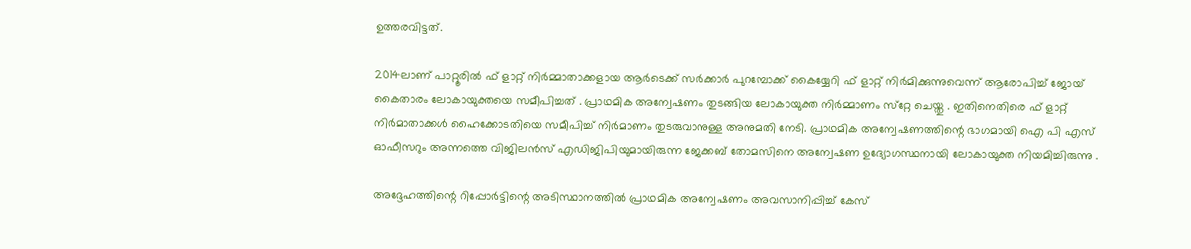ഉത്തരവിട്ടത്.

2014ലാണ് പാറ്റൂരില്‍ ഫ് ളാറ്റ് നിര്‍മ്മാതാക്കളായ ആര്‍ടെക്ക് സര്‍ക്കാര്‍ പുറമ്പോക്ക് കൈയ്യേറി ഫ് ളാറ്റ് നിര്‍മിക്കുന്നുവെന്ന് ആരോപിച്ച് ജോയ് കൈതാരം ലോകായുക്തയെ സമീപിച്ചത് . പ്രാഥമിക അന്വേഷണം തുടങ്ങിയ ലോകായുക്ത നിര്‍മ്മാണം സ്‌റ്റേ ചെയ്തു . ഇതിനെതിരെ ഫ് ളാറ്റ് നിര്‍മാതാക്കള്‍ ഹൈക്കോടതിയെ സമീപിച്ച് നിര്‍മാണം തുടരുവാനുള്ള അനുമതി നേടി. പ്രാഥമിക അന്വേഷണത്തിന്റെ ഭാഗമായി ഐ പി എസ് ഓഫീസറും അന്നത്തെ വിജിലന്‍സ് എഡിജിപിയുമായിരുന്ന ജേക്കബ് തോമസിനെ അന്വേഷണ ഉദ്യോഗസ്ഥനായി ലോകായുക്ത നിയമിച്ചിരുന്നു .

അദ്ദേഹത്തിന്റെ റിപ്പോര്‍ട്ടിന്റെ അടിസ്ഥാനത്തില്‍ പ്രാഥമിക അന്വേഷണം അവസാനിപ്പിച്ച് കേസ്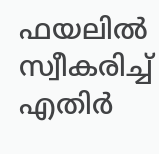ഫയലില്‍ സ്വീകരിച്ച് എതിര്‍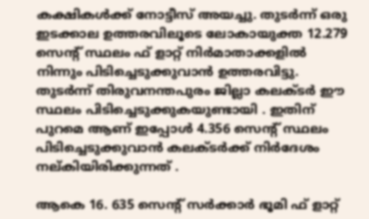കക്ഷികള്‍ക്ക് നോട്ടീസ് അയച്ചു. തുടര്‍ന്ന് ഒരു ഇടക്കാല ഉത്തരവിലൂടെ ലോകായുക്ത 12.279 സെന്റ് സ്ഥലം ഫ് ളാറ്റ് നിര്‍മാതാക്കളില്‍ നിന്നും പിടിച്ചെടുക്കുവാന്‍ ഉത്തരവിട്ടു. തുടര്‍ന്ന് തിരുവനന്തപുരം ജില്ലാ കലക്ടര്‍ ഈ സ്ഥലം പിടിച്ചെടുക്കുകയുണ്ടായി . ഇതിന് പുറമെ ആണ് ഇപ്പോള്‍ 4.356 സെന്റ് സ്ഥലം പിടിച്ചെടുക്കുവാന്‍ കലക്ടര്‍ക്ക് നിര്‍ദേശം നല്കിയിരിക്കുന്നത് .

ആകെ 16. 635 സെന്റ് സര്‍ക്കാര്‍ ഭൂമി ഫ് ളാറ്റ്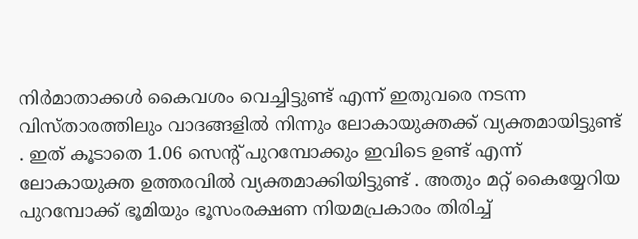നിര്‍മാതാക്കള്‍ കൈവശം വെച്ചിട്ടുണ്ട് എന്ന് ഇതുവരെ നടന്ന വിസ്താരത്തിലും വാദങ്ങളില്‍ നിന്നും ലോകായുക്തക്ക് വ്യക്തമായിട്ടുണ്ട് . ഇത് കൂടാതെ 1.06 സെന്റ് പുറമ്പോക്കും ഇവിടെ ഉണ്ട് എന്ന് ലോകായുക്ത ഉത്തരവില്‍ വ്യക്തമാക്കിയിട്ടുണ്ട് . അതും മറ്റ് കൈയ്യേറിയ പുറമ്പോക്ക് ഭൂമിയും ഭൂസംരക്ഷണ നിയമപ്രകാരം തിരിച്ച്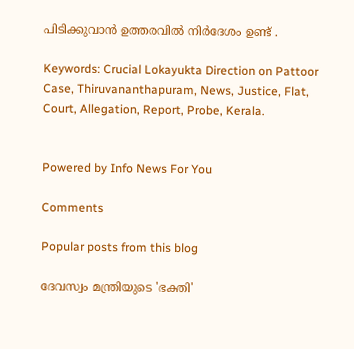പിടിക്കുവാന്‍ ഉത്തരവില്‍ നിര്‍ദേശം ഉണ്ട് .

Keywords: Crucial Lokayukta Direction on Pattoor Case, Thiruvananthapuram, News, Justice, Flat, Court, Allegation, Report, Probe, Kerala.


Powered by Info News For You

Comments

Popular posts from this blog

ദേവസ്വം മന്ത്രിയുടെ 'ഭക്തി'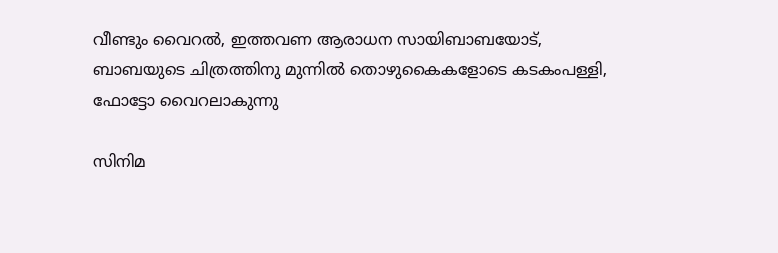വീണ്ടും വൈറല്‍, ഇത്തവണ ആരാധന സായിബാബയോട്, ബാബയുടെ ചിത്രത്തിനു മുന്നില്‍ തൊഴുകൈകളോടെ കടകംപള്ളി, ഫോട്ടോ വൈറലാകുന്നു

സിനിമ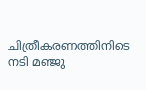ചിത്രീകരണത്തിനിടെ നടി മഞ്ജു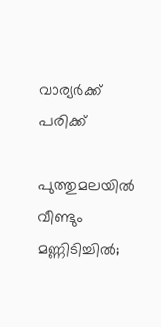വാര്യര്‍ക്ക് പരിക്ക്

പുത്തുമലയില്‍ വീണ്ടും മണ്ണിടിച്ചില്‍;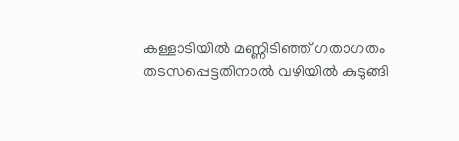കള്ളാടിയില്‍ മണ്ണിടിഞ്ഞ് ഗതാഗതം തടസപ്പെട്ടതിനാല്‍ വഴിയില്‍ കുടുങ്ങി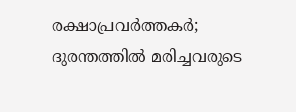രക്ഷാപ്രവര്‍ത്തകര്‍; ദുരന്തത്തില്‍ മരിച്ചവരുടെ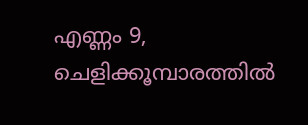എണ്ണം 9, ചെളിക്കൂമ്പാരത്തില്‍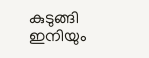കുടുങ്ങി ഇനിയും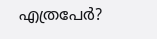എത്രപേര്‍?